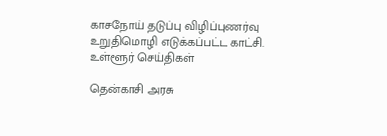காசநோய் தடுப்பு விழிப்புணர்வு உறுதிமொழி எடுக்கப்பட்ட காட்சி.
உள்ளூர் செய்திகள்

தென்காசி அரசு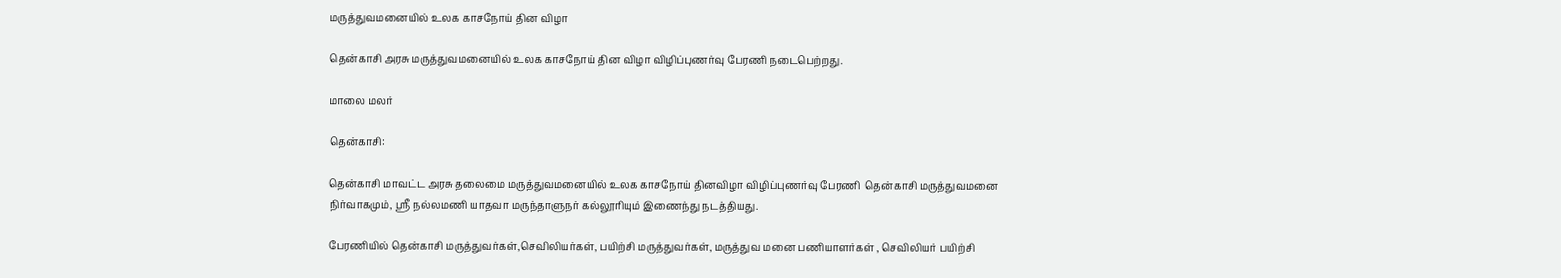மருத்துவமனையில் உலக காசநோய் தின விழா

தென்காசி அரசு மருத்துவமனையில் உலக காசநோய் தின விழா விழிப்புணர்வு பேரணி நடைபெற்றது.

மாலை மலர்

தென்காசி:

தென்காசி மாவட்ட அரசு தலைமை மருத்துவமனையில் உலக காசநோய் தினவிழா விழிப்புணர்வு பேரணி  தென்காசி மருத்துவமனை நிர்வாகமும், ஸ்ரீ நல்லமணி யாதவா மருந்தாளுநர் கல்லூரியும் இணைந்து நடத்தியது.

பேரணியில் தென்காசி மருத்துவர்கள்,செவிலியர்கள், பயிற்சி மருத்துவர்கள், மருத்துவ மனை பணியாளர்கள் , செவிலியர் பயிற்சி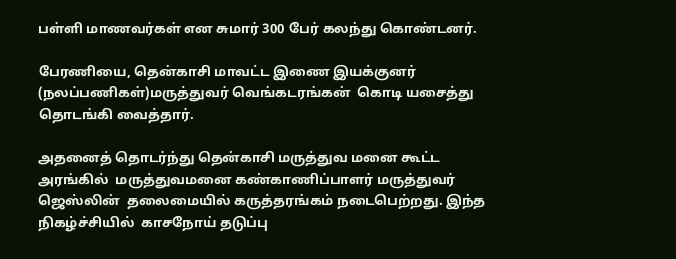பள்ளி மாணவர்கள் என சுமார் 300 பேர் கலந்து கொண்டனர்.

பேரணியை, தென்காசி மாவட்ட இணை இயக்குனர் (நலப்பணிகள்)மருத்துவர் வெங்கடரங்கன்  கொடி யசைத்து தொடங்கி வைத்தார்.

அதனைத் தொடர்ந்து தென்காசி மருத்துவ மனை கூட்ட அரங்கில்  மருத்துவமனை கண்காணிப்பாளர் மருத்துவர் ஜெஸ்லின்  தலைமையில் கருத்தரங்கம் நடைபெற்றது. இந்த நிகழ்ச்சியில்  காசநோய் தடுப்பு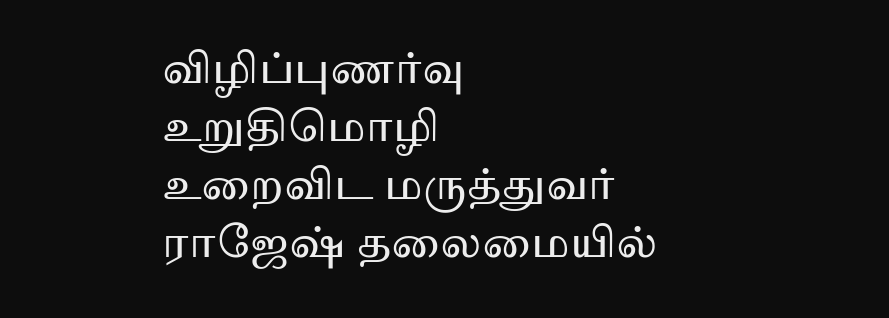விழிப்புணர்வு உறுதிமொழி உறைவிட மருத்துவர் ராஜேஷ் தலைமையில்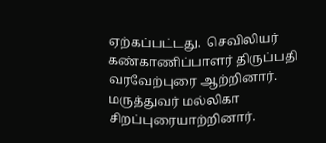ஏற்கப்பட்டது.  செவிலியர் கண்காணிப்பாளர் திருப்பதி வரவேற்புரை ஆற்றினார். மருத்துவர் மல்லிகா சிறப்புரையாற்றினார்.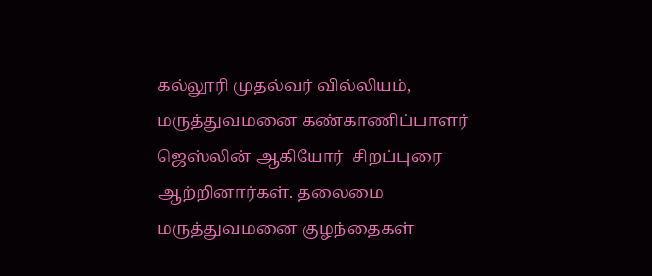கல்லூரி முதல்வர் வில்லியம், மருத்துவமனை கண்காணிப்பாளர்  ஜெஸ்லின் ஆகியோர்  சிறப்புரை ஆற்றினார்கள். தலைமை மருத்துவமனை குழந்தைகள்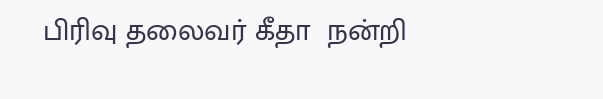பிரிவு தலைவர் கீதா  நன்றி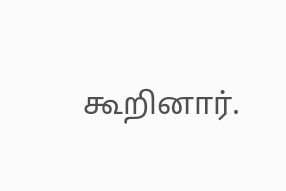கூறினார்.